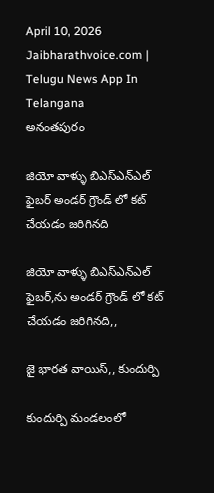April 10, 2026
Jaibharathvoice.com | Telugu News App In Telangana
అనంతపురం

జియో వాళ్ళు బిఎస్ఎన్ఎల్ ఫైబర్ అండర్ గ్రౌండ్ లో కట్ చేయడం జరిగినది

జియో వాళ్ళు బిఎస్ఎన్ఎల్ ఫైబర్,ను అండర్ గ్రౌండ్ లో కట్ చేయడం జరిగినది,,

జై భారత వాయిస్,, కుందుర్పి

కుందుర్పి మండలంలో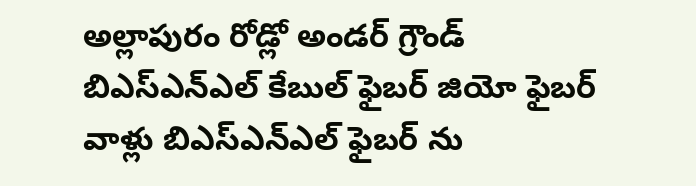అల్లాపురం రోడ్లో అండర్ గ్రౌండ్ బిఎస్ఎన్ఎల్ కేబుల్ ఫైబర్ జియో ఫైబర్ వాళ్లు బిఎస్ఎన్ఎల్ ఫైబర్ ను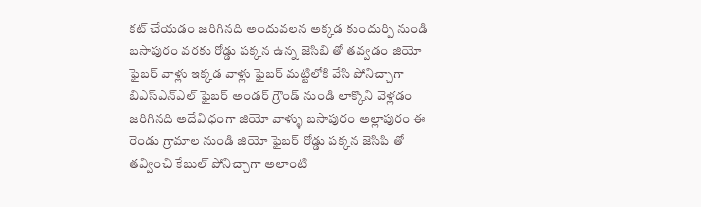కట్ చేయడం జరిగినది అందువలన అక్కడ కుందుర్పి నుండి బసాపురం వరకు రోడ్డు పక్కన ఉన్న జెసిబి తో తవ్వడం జియో ఫైబర్ వాళ్లు ఇక్కడ వాళ్లు ఫైబర్ మట్టిలోకి వేసి పోనిచ్చాగా బిఎస్ఎన్ఎల్ ఫైబర్ అండర్ గ్రౌండ్ నుండి లాక్కొని వెళ్లడం జరిగినది అదేవిధంగా జియో వాళ్ళు బసాపురం అల్లాపురం ఈ రెండు గ్రామాల నుండి జియో ఫైబర్ రోడ్డు పక్కన జెసిపి తో తవ్వించి కేబుల్ పోనిచ్చాగా అలాంటి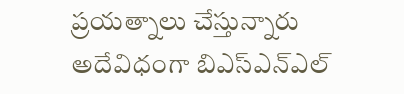ప్రయత్నాలు చేస్తున్నారు అదేవిధంగా బిఎస్ఎన్ఎల్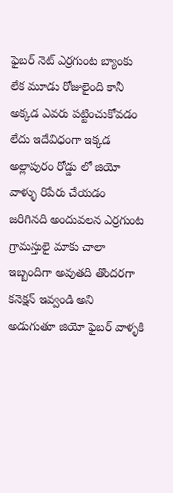ఫైబర్ నెట్ ఎర్రగుంట బ్యాంకు లేక మూడు రోజులైంది కానీ అక్కడ ఎవరు పట్టించుకోవడం లేదు ఇదేవిధంగా ఇక్కడ అల్లాపురం రోడ్డు లో జియో వాళ్ళు రిపేరు చేయడం జరిగినది అందువలన ఎర్రగుంట గ్రామస్తులై మాకు చాలా ఇబ్బందిగా అవుతది తొందరగా కనెక్షన్ ఇవ్వండి అని అడుగుతూ జియో ఫైబర్ వాళ్ళకి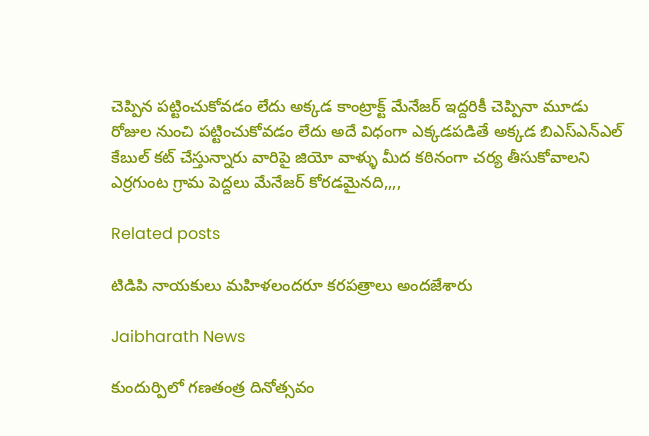చెప్పిన పట్టించుకోవడం లేదు అక్కడ కాంట్రాక్ట్ మేనేజర్ ఇద్దరికీ చెప్పినా మూడు రోజుల నుంచి పట్టించుకోవడం లేదు అదే విధంగా ఎక్కడపడితే అక్కడ బిఎస్ఎన్ఎల్ కేబుల్ కట్ చేస్తున్నారు వారిపై జియో వాళ్ళు మీద కఠినంగా చర్య తీసుకోవాలని ఎర్రగుంట గ్రామ పెద్దలు మేనేజర్ కోరడమైనది,,,,

Related posts

టిడిపి నాయకులు మహిళలందరూ కరపత్రాలు అందజేశారు

Jaibharath News

కుందుర్పిలో గణతంత్ర దినోత్సవం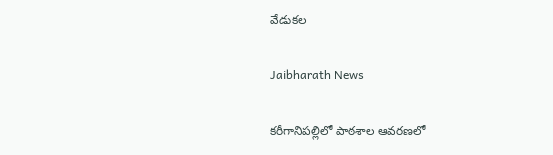వేడుకల

Jaibharath News

కరీగానిపల్లిలో పాఠశాల ఆవరణలో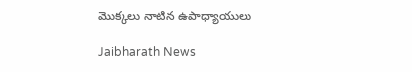మొక్కలు నాటిన ఉపాధ్యాయులు

Jaibharath News